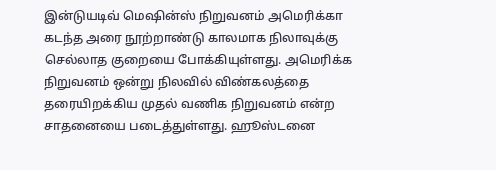இன்டுயடிவ் மெஷின்ஸ் நிறுவனம் அமெரிக்கா கடந்த அரை நூற்றாண்டு காலமாக நிலாவுக்கு செல்லாத குறையை போக்கியுள்ளது. அமெரிக்க நிறுவனம் ஒன்று நிலவில் விண்கலத்தை தரையிறக்கிய முதல் வணிக நிறுவனம் என்ற சாதனையை படைத்துள்ளது. ஹூஸ்டனை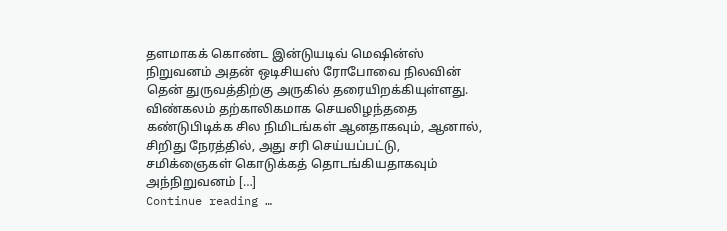தளமாகக் கொண்ட இன்டுயடிவ் மெஷின்ஸ் நிறுவனம் அதன் ஒடிசியஸ் ரோபோவை நிலவின் தென் துருவத்திற்கு அருகில் தரையிறக்கியுள்ளது. விண்கலம் தற்காலிகமாக செயலிழந்ததை கண்டுபிடிக்க சில நிமிடங்கள் ஆனதாகவும், ஆனால், சிறிது நேரத்தில், அது சரி செய்யப்பட்டு, சமிக்ஞைகள் கொடுக்கத் தொடங்கியதாகவும் அந்நிறுவனம் […]
Continue reading …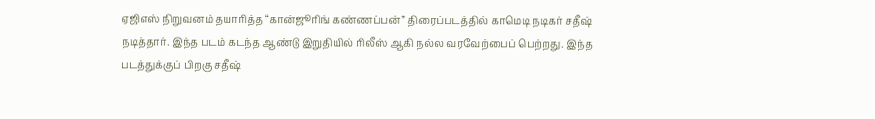ஏஜிஎஸ் நிறுவனம் தயாரித்த “கான்ஜூரிங் கண்ணப்பன்” திரைப்படத்தில் காமெடி நடிகர் சதீஷ் நடித்தார். இந்த படம் கடந்த ஆண்டு இறுதியில் ரிலீஸ் ஆகி நல்ல வரவேற்பைப் பெற்றது. இந்த படத்துக்குப் பிறகு சதீஷ்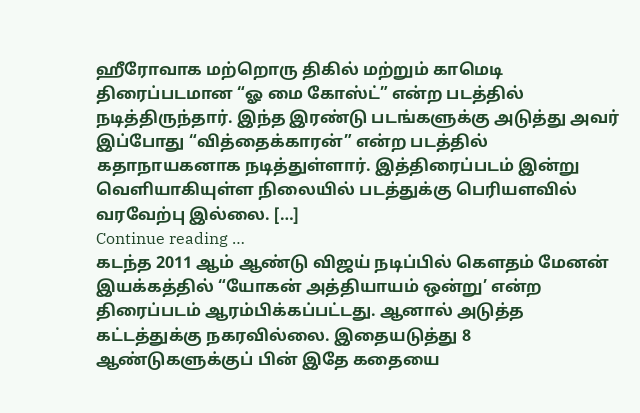ஹீரோவாக மற்றொரு திகில் மற்றும் காமெடி திரைப்படமான “ஓ மை கோஸ்ட்” என்ற படத்தில் நடித்திருந்தார். இந்த இரண்டு படங்களுக்கு அடுத்து அவர் இப்போது “வித்தைக்காரன்” என்ற படத்தில் கதாநாயகனாக நடித்துள்ளார். இத்திரைப்படம் இன்று வெளியாகியுள்ள நிலையில் படத்துக்கு பெரியளவில் வரவேற்பு இல்லை. […]
Continue reading …
கடந்த 2011 ஆம் ஆண்டு விஜய் நடிப்பில் கௌதம் மேனன் இயக்கத்தில் “யோகன் அத்தியாயம் ஒன்று’ என்ற திரைப்படம் ஆரம்பிக்கப்பட்டது. ஆனால் அடுத்த கட்டத்துக்கு நகரவில்லை. இதையடுத்து 8 ஆண்டுகளுக்குப் பின் இதே கதையை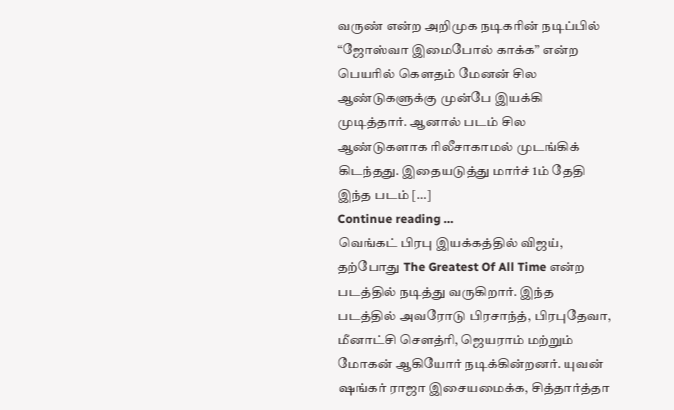வருண் என்ற அறிமுக நடிகரின் நடிப்பில் “ஜோஸ்வா இமைபோல் காக்க” என்ற பெயரில் கௌதம் மேனன் சில ஆண்டுகளுக்கு முன்பே இயக்கி முடித்தார். ஆனால் படம் சில ஆண்டுகளாக ரிலீசாகாமல் முடங்கிக் கிடந்தது. இதையடுத்து மார்ச் 1ம் தேதி இந்த படம் […]
Continue reading …
வெங்கட் பிரபு இயக்கத்தில் விஜய், தற்போது The Greatest Of All Time என்ற படத்தில் நடித்து வருகிறார். இந்த படத்தில் அவரோடு பிரசாந்த், பிரபுதேவா, மீனாட்சி சௌத்ரி, ஜெயராம் மற்றும் மோகன் ஆகியோர் நடிக்கின்றனர். யுவன் ஷங்கர் ராஜா இசையமைக்க, சித்தார்த்தா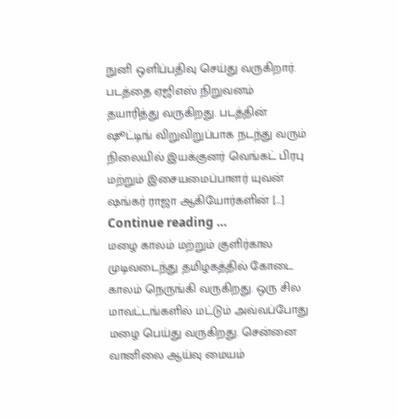நுனி ஒளிப்பதிவு செய்து வருகிறார். படத்தை ஏஜிஎஸ் நிறுவனம் தயாரித்து வருகிறது. படத்தின் ஷூட்டிங் விறுவிறுப்பாக நடந்து வரும் நிலையில் இயக்குனர் வெங்கட் பிரபு மற்றும் இசையமைப்பாளர் யுவன் ஷங்கர் ராஜா ஆகியோர்களின் […]
Continue reading …
மழை காலம் மற்றும் குளிர்கால முடிவடைந்து தமிழகத்தில் கோடை காலம் நெருங்கி வருகிறது. ஒரு சில மாவட்டங்களில் மட்டும் அவ்வப்போது மழை பெய்து வருகிறது. சென்னை வானிலை ஆய்வு மையம்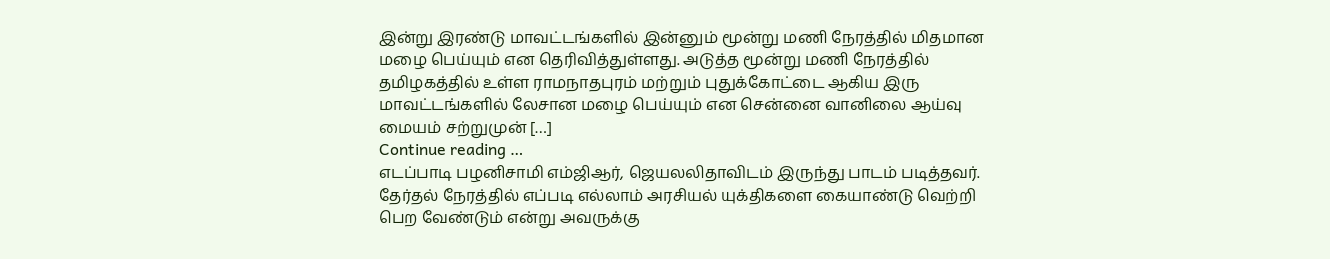இன்று இரண்டு மாவட்டங்களில் இன்னும் மூன்று மணி நேரத்தில் மிதமான மழை பெய்யும் என தெரிவித்துள்ளது. அடுத்த மூன்று மணி நேரத்தில் தமிழகத்தில் உள்ள ராமநாதபுரம் மற்றும் புதுக்கோட்டை ஆகிய இரு மாவட்டங்களில் லேசான மழை பெய்யும் என சென்னை வானிலை ஆய்வு மையம் சற்றுமுன் […]
Continue reading …
எடப்பாடி பழனிசாமி எம்ஜிஆர், ஜெயலலிதாவிடம் இருந்து பாடம் படித்தவர். தேர்தல் நேரத்தில் எப்படி எல்லாம் அரசியல் யுக்திகளை கையாண்டு வெற்றி பெற வேண்டும் என்று அவருக்கு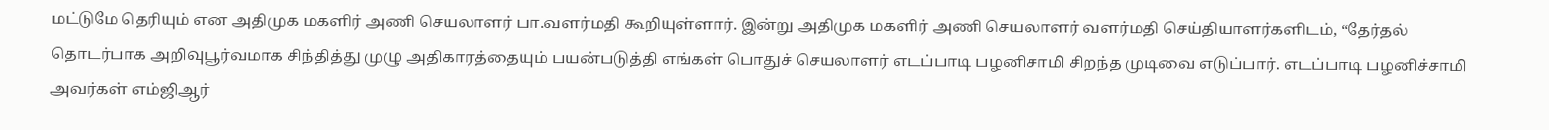மட்டுமே தெரியும் என அதிமுக மகளிர் அணி செயலாளர் பா.வளர்மதி கூறியுள்ளார். இன்று அதிமுக மகளிர் அணி செயலாளர் வளர்மதி செய்தியாளர்களிடம், “தேர்தல் தொடர்பாக அறிவுபூர்வமாக சிந்தித்து முழு அதிகாரத்தையும் பயன்படுத்தி எங்கள் பொதுச் செயலாளர் எடப்பாடி பழனிசாமி சிறந்த முடிவை எடுப்பார். எடப்பாடி பழனிச்சாமி அவர்கள் எம்ஜிஆர்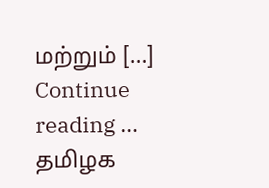மற்றும் […]
Continue reading …
தமிழக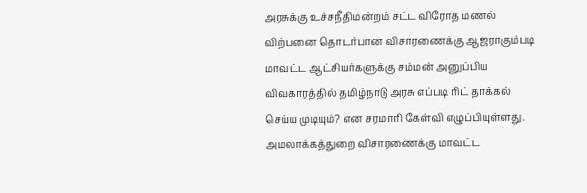அரசுக்கு உச்சநீதிமன்றம் சட்ட விரோத மணல் விற்பனை தொடர்பான விசாரணைக்கு ஆஜராகும்படி மாவட்ட ஆட்சியர்களுக்கு சம்மன் அனுப்பிய விவகாரத்தில் தமிழ்நாடு அரசு எப்படி ரிட் தாக்கல் செய்ய முடியும்? என சரமாரி கேள்வி எழுப்பியுள்ளது. அமலாக்கத்துறை விசாரணைக்கு மாவட்ட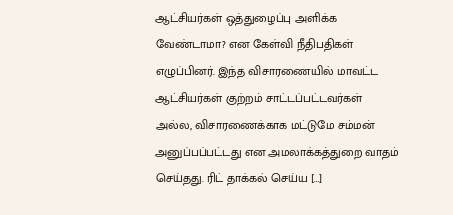ஆட்சியர்கள் ஒத்துழைப்பு அளிக்க வேண்டாமா? என கேள்வி நீதிபதிகள் எழுப்பினர். இந்த விசாரணையில் மாவட்ட ஆட்சியர்கள் குற்றம் சாட்டப்பட்டவர்கள் அல்ல, விசாரணைக்காக மட்டுமே சம்மன் அனுப்பப்பட்டது என அமலாக்கத்துறை வாதம் செய்தது. ரிட் தாக்கல் செய்ய […]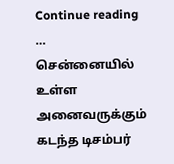Continue reading …
சென்னையில் உள்ள அனைவருக்கும் கடந்த டிசம்பர்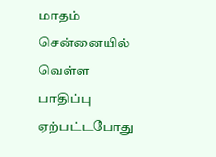மாதம் சென்னையில் வெள்ள பாதிப்பு ஏற்பட்டபோது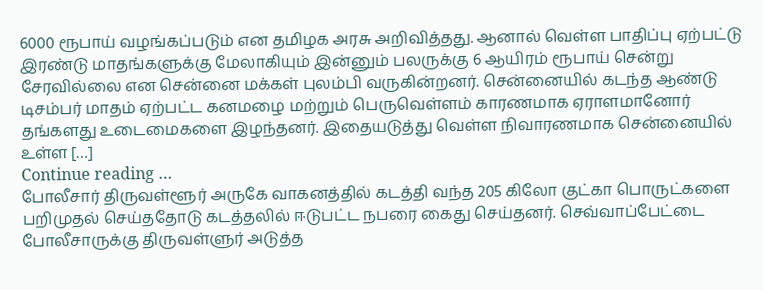6000 ரூபாய் வழங்கப்படும் என தமிழக அரசு அறிவித்தது. ஆனால் வெள்ள பாதிப்பு ஏற்பட்டு இரண்டு மாதங்களுக்கு மேலாகியும் இன்னும் பலருக்கு 6 ஆயிரம் ரூபாய் சென்று சேரவில்லை என சென்னை மக்கள் புலம்பி வருகின்றனர். சென்னையில் கடந்த ஆண்டு டிசம்பர் மாதம் ஏற்பட்ட கனமழை மற்றும் பெருவெள்ளம் காரணமாக ஏராளமானோர் தங்களது உடைமைகளை இழந்தனர். இதையடுத்து வெள்ள நிவாரணமாக சென்னையில் உள்ள […]
Continue reading …
போலீசார் திருவள்ளூர் அருகே வாகனத்தில் கடத்தி வந்த 205 கிலோ குட்கா பொருட்களை பறிமுதல் செய்ததோடு கடத்தலில் ஈடுபட்ட நபரை கைது செய்தனர். செவ்வாப்பேட்டை போலீசாருக்கு திருவள்ளுர் அடுத்த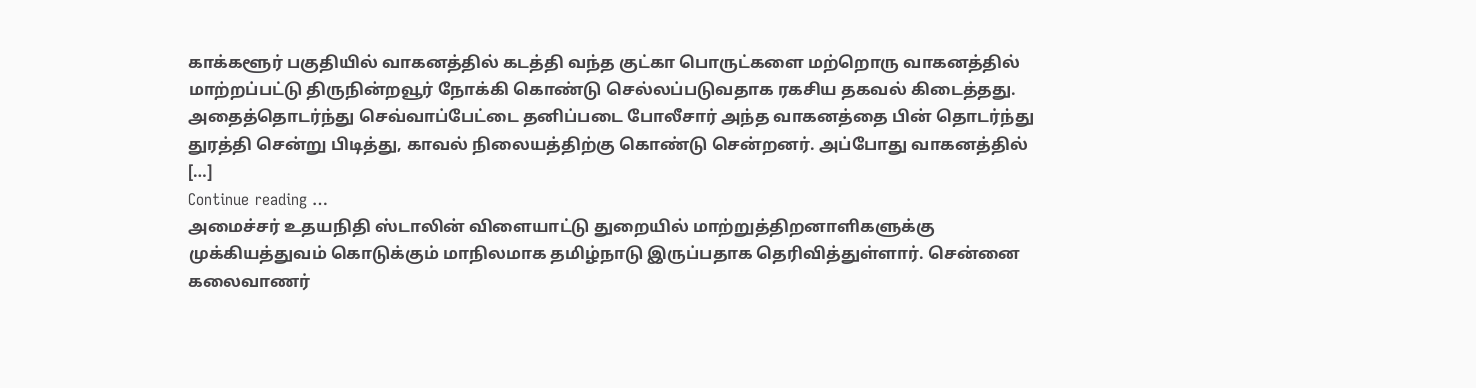காக்களூர் பகுதியில் வாகனத்தில் கடத்தி வந்த குட்கா பொருட்களை மற்றொரு வாகனத்தில் மாற்றப்பட்டு திருநின்றவூர் நோக்கி கொண்டு செல்லப்படுவதாக ரகசிய தகவல் கிடைத்தது. அதைத்தொடர்ந்து செவ்வாப்பேட்டை தனிப்படை போலீசார் அந்த வாகனத்தை பின் தொடர்ந்து துரத்தி சென்று பிடித்து, காவல் நிலையத்திற்கு கொண்டு சென்றனர். அப்போது வாகனத்தில் […]
Continue reading …
அமைச்சர் உதயநிதி ஸ்டாலின் விளையாட்டு துறையில் மாற்றுத்திறனாளிகளுக்கு முக்கியத்துவம் கொடுக்கும் மாநிலமாக தமிழ்நாடு இருப்பதாக தெரிவித்துள்ளார். சென்னை கலைவாணர்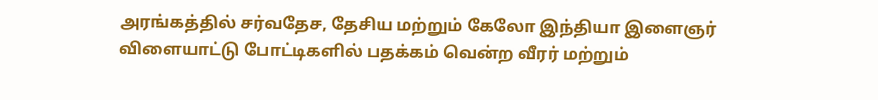அரங்கத்தில் சர்வதேச, தேசிய மற்றும் கேலோ இந்தியா இளைஞர் விளையாட்டு போட்டிகளில் பதக்கம் வென்ற வீரர் மற்றும்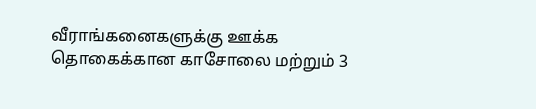வீராங்கனைகளுக்கு ஊக்க தொகைக்கான காசோலை மற்றும் 3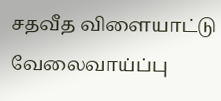சதவீத விளையாட்டு வேலைவாய்ப்பு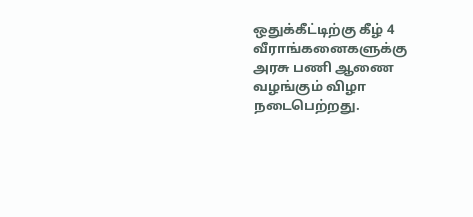ஒதுக்கீட்டிற்கு கீழ் 4 வீராங்கனைகளுக்கு அரசு பணி ஆணை வழங்கும் விழா நடைபெற்றது.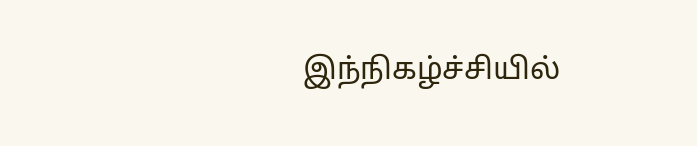இந்நிகழ்ச்சியில்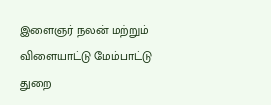இளைஞர் நலன் மற்றும் விளையாட்டு மேம்பாட்டு துறை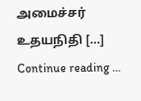அமைச்சர் உதயநிதி […]
Continue reading …